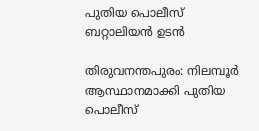പുതിയ പൊലീസ് ബറ്റാലിയൻ ഉടൻ

തിരുവനന്തപുരം: നിലമ്പൂർ ആസ്ഥാനമാക്കി പുതിയ പൊലീസ്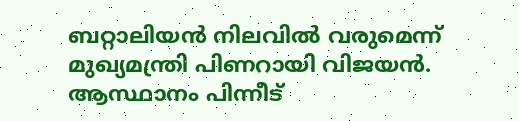ബറ്റാലിയൻ നിലവിൽ വരുമെന്ന് മുഖ്യമന്ത്രി പിണറായി വിജയൻ. ആസ്ഥാനം പിന്നീട്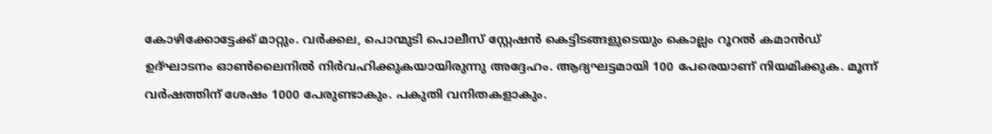കോഴിക്കോട്ടേക്ക് മാറ്റും. വർക്കല, പൊന്മുടി പൊലീസ് സ്റ്റേഷൻ കെട്ടിടങ്ങളുടെയും കൊല്ലം റൂറൽ കമാൻഡ് ഉദ്ഘാടനം ഓൺലൈനിൽ നിർവഹിക്കുകയായിരുന്നു അദ്ദേഹം. ആദ്യഘട്ടമായി 100 പേരെയാണ് നിയമിക്കുക. മൂന്ന് വർഷത്തിന് ശേഷം 1000 പേരുണ്ടാകും. പകുതി വനിതകളാകും.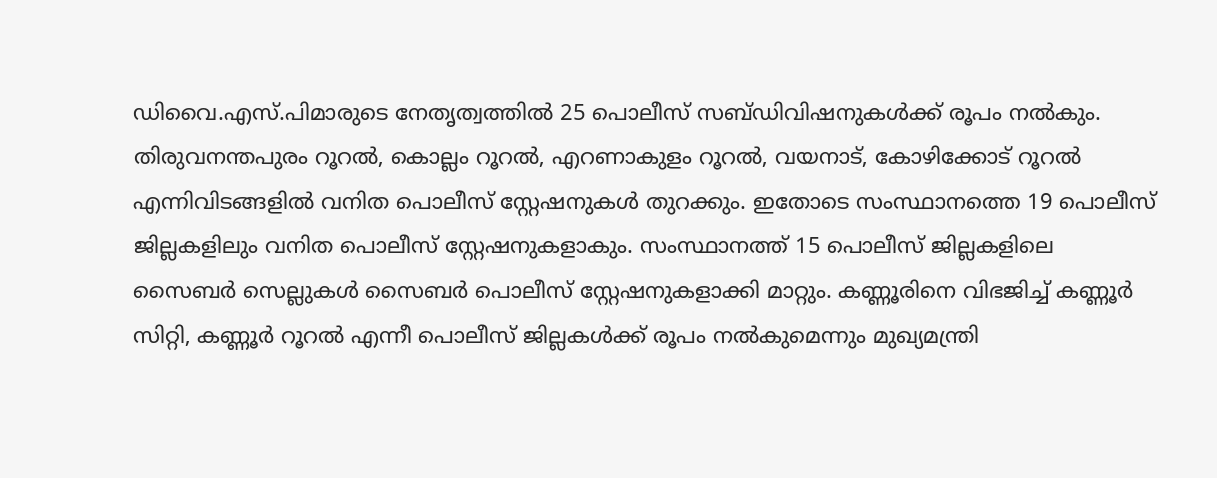ഡിവൈ.എസ്.പിമാരുടെ നേതൃത്വത്തിൽ 25 പൊലീസ് സബ്ഡിവിഷനുകൾക്ക് രൂപം നൽകും. തിരുവനന്തപുരം റൂറൽ, കൊല്ലം റൂറൽ, എറണാകുളം റൂറൽ, വയനാട്, കോഴിക്കോട് റൂറൽ എന്നിവിടങ്ങളിൽ വനിത പൊലീസ് സ്റ്റേഷനുകൾ തുറക്കും. ഇതോടെ സംസ്ഥാനത്തെ 19 പൊലീസ് ജില്ലകളിലും വനിത പൊലീസ് സ്റ്റേഷനുകളാകും. സംസ്ഥാനത്ത് 15 പൊലീസ് ജില്ലകളിലെ സൈബർ സെല്ലുകൾ സൈബർ പൊലീസ് സ്റ്റേഷനുകളാക്കി മാറ്റും. കണ്ണൂരിനെ വിഭജിച്ച് കണ്ണൂർ സിറ്റി, കണ്ണൂർ റൂറൽ എന്നീ പൊലീസ് ജില്ലകൾക്ക് രൂപം നൽകുമെന്നും മുഖ്യമന്ത്രി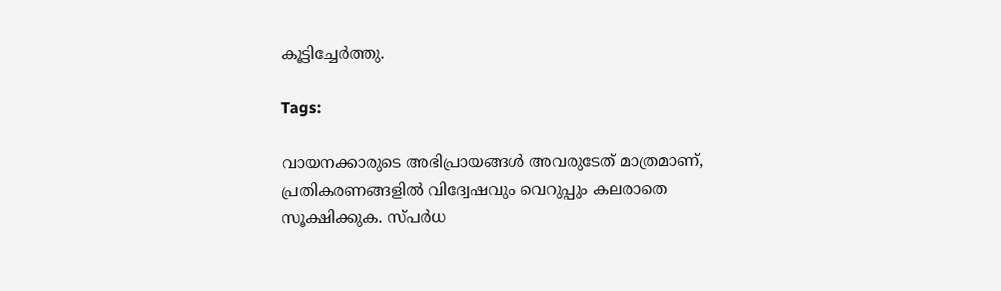കൂട്ടിച്ചേർത്തു.

Tags:

വായനക്കാരുടെ അഭിപ്രായങ്ങള്‍ അവരുടേത് മാത്രമാണ്, പ്രതികരണങ്ങളിൽ വിദ്വേഷവും വെറുപ്പും കലരാതെ സൂക്ഷിക്കുക. സ്പർധ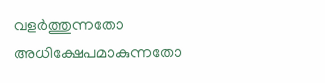വളർത്തുന്നതോ അധിക്ഷേപമാകുന്നതോ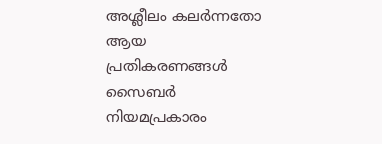അശ്ലീലം കലർന്നതോ ആയ പ്രതികരണങ്ങൾ സൈബർ നിയമപ്രകാരം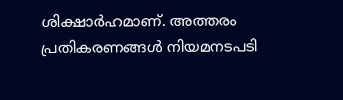ശിക്ഷാർഹമാണ്. അത്തരം പ്രതികരണങ്ങൾ നിയമനടപടി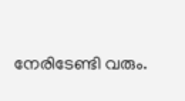നേരിടേണ്ടി വരും.